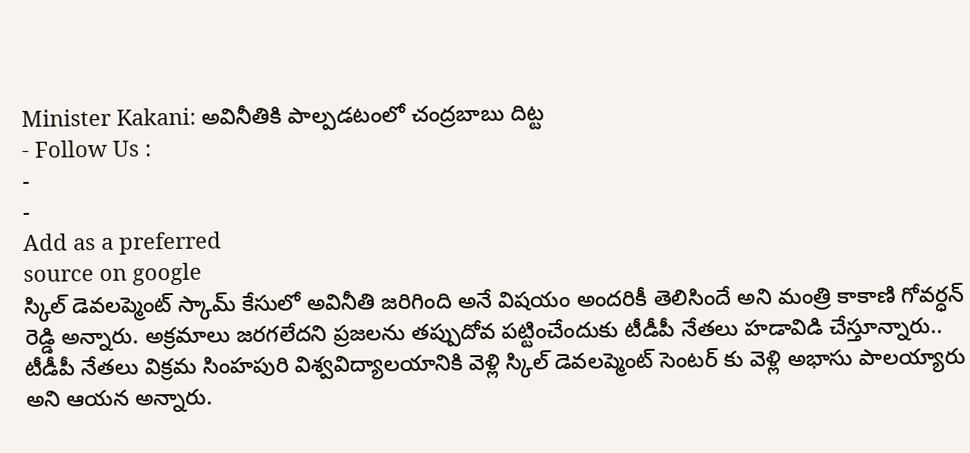Minister Kakani: అవినీతికి పాల్పడటంలో చంద్రబాబు దిట్ట
- Follow Us :
-
-
Add as a preferred
source on google
స్కిల్ డెవలప్మెంట్ స్కామ్ కేసులో అవినీతి జరిగింది అనే విషయం అందరికీ తెలిసిందే అని మంత్రి కాకాణి గోవర్ధన్ రెడ్డి అన్నారు. అక్రమాలు జరగలేదని ప్రజలను తప్పుదోవ పట్టించేందుకు టీడీపీ నేతలు హడావిడి చేస్తూన్నారు.. టీడీపీ నేతలు విక్రమ సింహపురి విశ్వవిద్యాలయానికి వెళ్లి స్కిల్ డెవలప్మెంట్ సెంటర్ కు వెళ్లి అభాసు పాలయ్యారు అని ఆయన అన్నారు.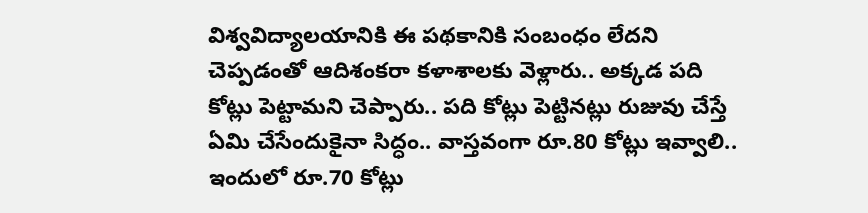విశ్వవిద్యాలయానికి ఈ పథకానికి సంబంధం లేదని చెప్పడంతో ఆదిశంకరా కళాశాలకు వెళ్లారు.. అక్కడ పది కోట్లు పెట్టామని చెప్పారు.. పది కోట్లు పెట్టినట్లు రుజువు చేస్తే ఏమి చేసేందుకైనా సిద్ధం.. వాస్తవంగా రూ.80 కోట్లు ఇవ్వాలి.. ఇందులో రూ.70 కోట్లు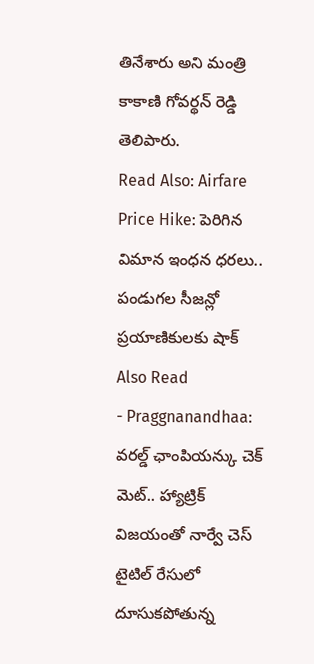తినేశారు అని మంత్రి కాకాణి గోవర్థన్ రెడ్డి తెలిపారు.
Read Also: Airfare Price Hike: పెరిగిన విమాన ఇంధన ధరలు.. పండుగల సీజన్లో ప్రయాణికులకు షాక్
Also Read
- Praggnanandhaa: వరల్డ్ ఛాంపియన్కు చెక్ మెట్.. హ్యాట్రిక్ విజయంతో నార్వే చెస్ టైటిల్ రేసులో దూసుకపోతున్న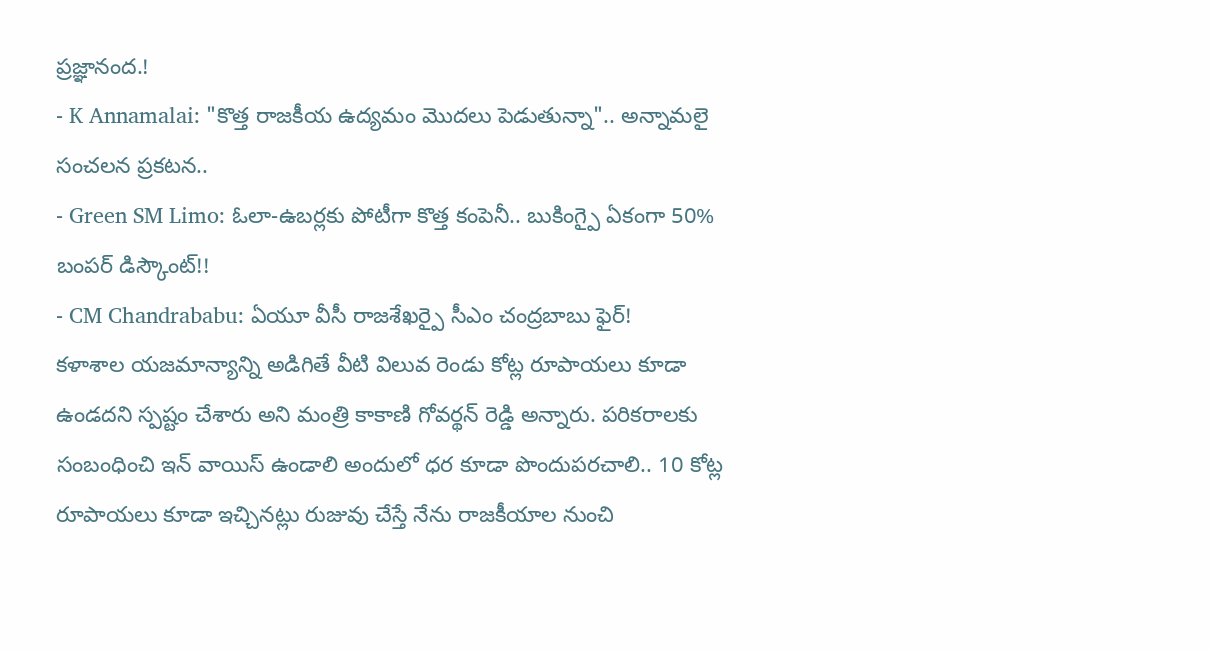ప్రజ్ఞానంద.!
- K Annamalai: "కొత్త రాజకీయ ఉద్యమం మొదలు పెడుతున్నా".. అన్నామలై సంచలన ప్రకటన..
- Green SM Limo: ఓలా-ఉబర్లకు పోటీగా కొత్త కంపెనీ.. బుకింగ్పై ఏకంగా 50% బంపర్ డిస్కౌంట్!!
- CM Chandrababu: ఏయూ వీసీ రాజశేఖర్పై సీఎం చంద్రబాబు ఫైర్!
కళాశాల యజమాన్యాన్ని అడిగితే వీటి విలువ రెండు కోట్ల రూపాయలు కూడా ఉండదని స్పష్టం చేశారు అని మంత్రి కాకాణి గోవర్థన్ రెడ్డి అన్నారు. పరికరాలకు సంబంధించి ఇన్ వాయిస్ ఉండాలి అందులో ధర కూడా పొందుపరచాలి.. 10 కోట్ల రూపాయలు కూడా ఇచ్చినట్లు రుజువు చేస్తే నేను రాజకీయాల నుంచి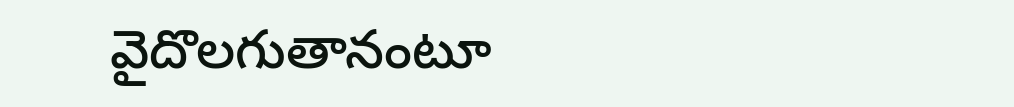వైదొలగుతానంటూ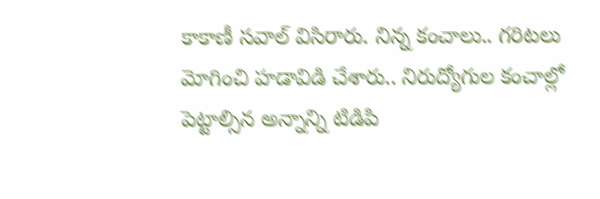కాకాణీ సవాల్ విసిరారు. నిన్న కంచాలు.. గరిటలు మోగించి హడావిడి చేశారు.. నిరుద్యోగుల కంచాల్లో పెట్టాల్సిన అన్నాన్ని టిడిపి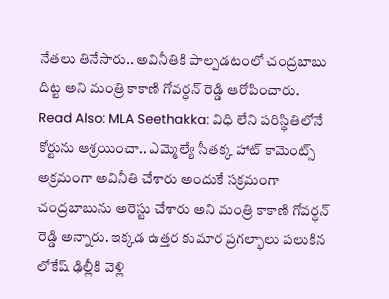నేతలు తినేసారు.. అవినీతికి పాల్పడటంలో చంద్రబాబు దిట్ట అని మంత్రి కాకాణి గోవర్ధన్ రెడ్డి ఆరోపించారు.
Read Also: MLA Seethakka: విధి లేని పరిస్థితిలోనే కోర్టును ఆశ్రయించా.. ఎమ్మెల్యే సీతక్క హాట్ కామెంట్స్
అక్రమంగా అవినీతి చేశారు అందుకే సక్రమంగా చంద్రబాబును అరెస్టు చేశారు అని మంత్రి కాకాణి గోవర్ధన్ రెడ్డి అన్నారు. ఇక్కడ ఉత్తర కుమార ప్రగల్భాలు పలుకిన లోకేష్ ఢిల్లీకి వెళ్లి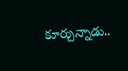కూర్చున్నాడు..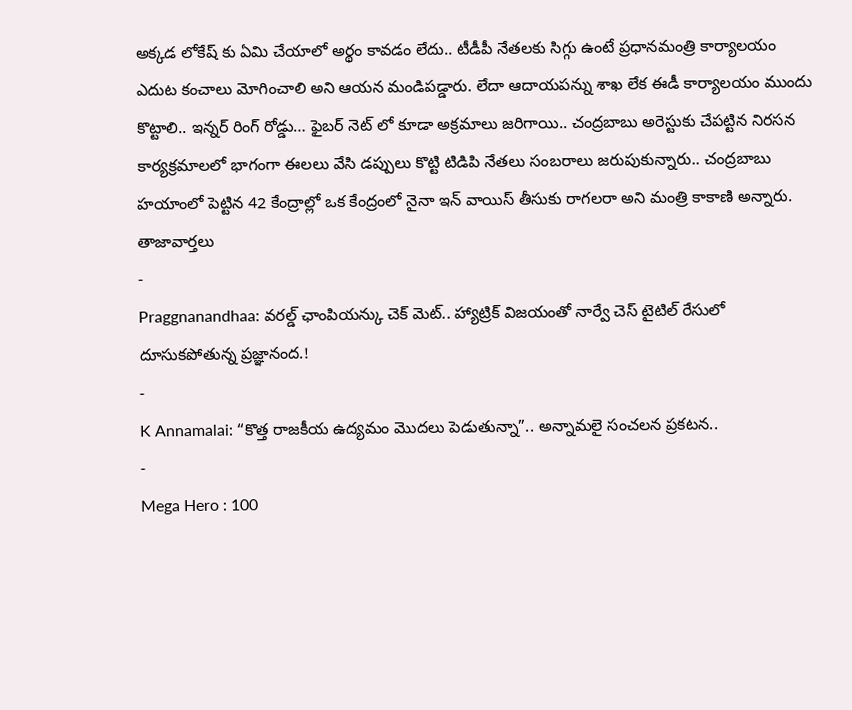అక్కడ లోకేష్ కు ఏమి చేయాలో అర్థం కావడం లేదు.. టీడీపీ నేతలకు సిగ్గు ఉంటే ప్రధానమంత్రి కార్యాలయం ఎదుట కంచాలు మోగించాలి అని ఆయన మండిపడ్డారు. లేదా ఆదాయపన్ను శాఖ లేక ఈడీ కార్యాలయం ముందు కొట్టాలి.. ఇన్నర్ రింగ్ రోడ్డు… ఫైబర్ నెట్ లో కూడా అక్రమాలు జరిగాయి.. చంద్రబాబు అరెస్టుకు చేపట్టిన నిరసన కార్యక్రమాలలో భాగంగా ఈలలు వేసి డప్పులు కొట్టి టిడిపి నేతలు సంబరాలు జరుపుకున్నారు.. చంద్రబాబు హయాంలో పెట్టిన 42 కేంద్రాల్లో ఒక కేంద్రంలో నైనా ఇన్ వాయిస్ తీసుకు రాగలరా అని మంత్రి కాకాణి అన్నారు.
తాజావార్తలు
-
Praggnanandhaa: వరల్డ్ ఛాంపియన్కు చెక్ మెట్.. హ్యాట్రిక్ విజయంతో నార్వే చెస్ టైటిల్ రేసులో దూసుకపోతున్న ప్రజ్ఞానంద.!
-
K Annamalai: “కొత్త రాజకీయ ఉద్యమం మొదలు పెడుతున్నా”.. అన్నామలై సంచలన ప్రకటన..
-
Mega Hero : 100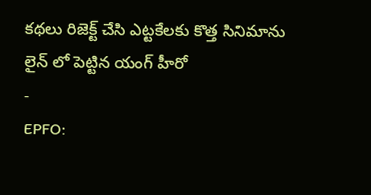కథలు రిజెక్ట్ చేసి ఎట్టకేలకు కొత్త సినిమాను లైన్ లో పెట్టిన యంగ్ హీరో
-
EPFO: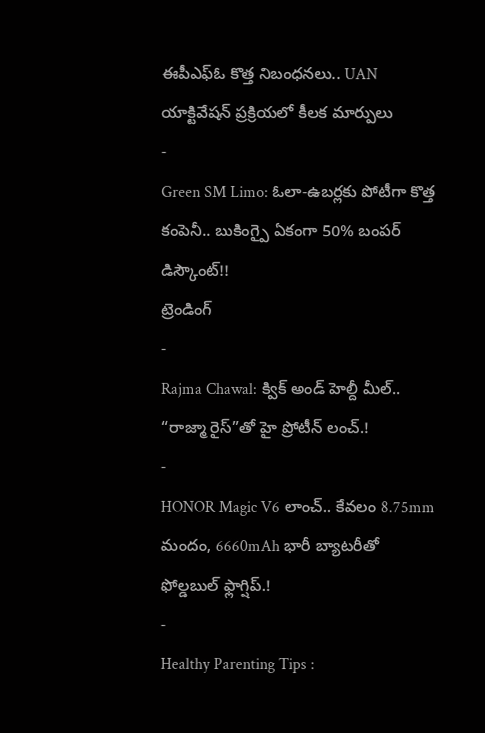ఈపీఎఫ్ఓ కొత్త నిబంధనలు.. UAN యాక్టివేషన్ ప్రక్రియలో కీలక మార్పులు
-
Green SM Limo: ఓలా-ఉబర్లకు పోటీగా కొత్త కంపెనీ.. బుకింగ్పై ఏకంగా 50% బంపర్ డిస్కౌంట్!!
ట్రెండింగ్
-
Rajma Chawal: క్విక్ అండ్ హెల్దీ మీల్.. “రాజ్మా రైస్”తో హై ప్రోటీన్ లంచ్.!
-
HONOR Magic V6 లాంచ్.. కేవలం 8.75mm మందం, 6660mAh భారీ బ్యాటరీతో ఫోల్డబుల్ ఫ్లాగ్షిప్.!
-
Healthy Parenting Tips :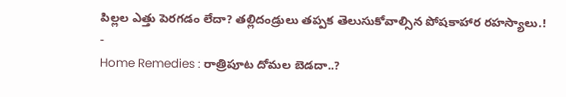పిల్లల ఎత్తు పెరగడం లేదా? తల్లిదండ్రులు తప్పక తెలుసుకోవాల్సిన పోషకాహార రహస్యాలు.!
-
Home Remedies : రాత్రిపూట దోమల బెడదా..?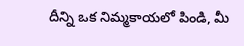దీన్ని ఒక నిమ్మకాయలో పిండి, మీ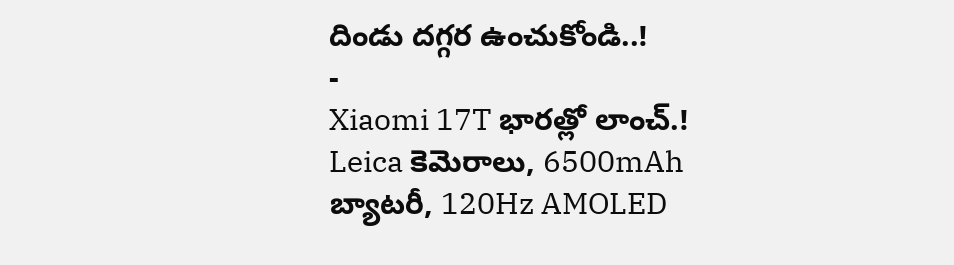దిండు దగ్గర ఉంచుకోండి..!
-
Xiaomi 17T భారత్లో లాంచ్.! Leica కెమెరాలు, 6500mAh బ్యాటరీ, 120Hz AMOLED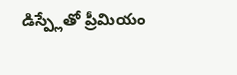డిస్ప్లేతో ప్రీమియం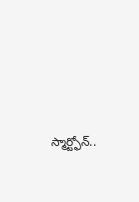స్మార్ట్ఫోన్..